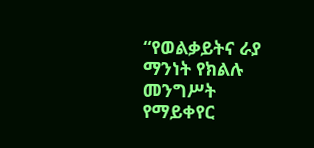“የወልቃይትና ራያ ማንነት የክልሉ መንግሥት የማይቀየር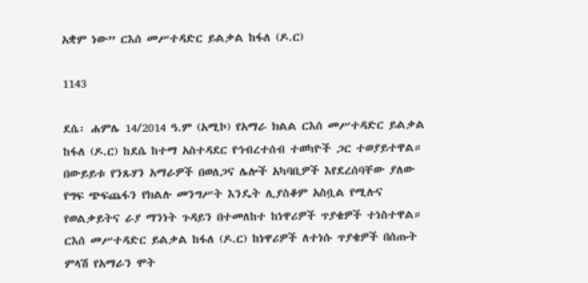አቋም ነው” ርእሰ መሥተዳድር ይልቃል ከፋለ (ዶ.ር)

1143

ደሴ፡ ሐምሌ 14/2014 ዓ.ም (አሚኮ) የአማራ ክልል ርእሰ መሥተዳድር ይልቃል ከፋለ (ዶ.ር) ከደሴ ከተማ አስተዳደር የኅብረተሰብ ተወካዮች ጋር ተወያይተዋል።
በውይይቱ የንጹሃን አማራዎች በወለጋና ሌሎች አካባቢዎች እየደረሰባቸው ያለው የግፍ ጭፍጨፋን የክልሉ መንግሥት እንዴት ሊያስቆም አስቧል የሚሉና የወልቃይትና ራያ ማንነት ጉዳይን በተመለከተ ከነዋሪዎች ጥያቄዎች ተነስተዋል።
ርእሰ መሥተዳድር ይልቃል ከፋለ (ዶ.ር) ከነዋሪዎች ለተነሱ ጥያቄዎች በሰጡት ምላሽ የአማራን ሞት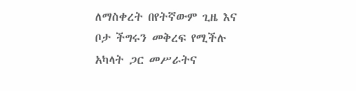ለማስቀረት በየትኛውም ጊዜ እና ቦታ ችግሩን መቅረፍ የሚችሉ አካላት ጋር መሥራትና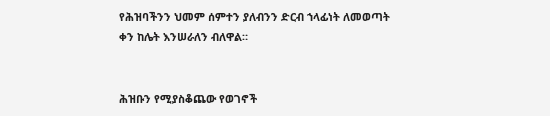የሕዝባችንን ህመም ሰምተን ያለብንን ድርብ ኀላፊነት ለመወጣት ቀን ከሌት እንሠራለን ብለዋል።


ሕዝቡን የሚያስቆጨው የወገኖች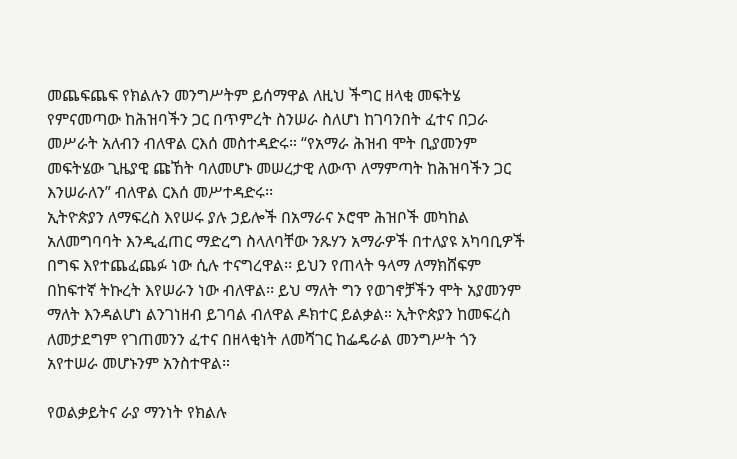መጨፍጨፍ የክልሉን መንግሥትም ይሰማዋል ለዚህ ችግር ዘላቂ መፍትሄ የምናመጣው ከሕዝባችን ጋር በጥምረት ስንሠራ ስለሆነ ከገባንበት ፈተና በጋራ መሥራት አለብን ብለዋል ርእሰ መስተዳድሩ። “የአማራ ሕዝብ ሞት ቢያመንም መፍትሄው ጊዜያዊ ጩኸት ባለመሆኑ መሠረታዊ ለውጥ ለማምጣት ከሕዝባችን ጋር እንሠራለን” ብለዋል ርእሰ መሥተዳድሩ፡፡
ኢትዮጵያን ለማፍረስ እየሠሩ ያሉ ኃይሎች በአማራና ኦሮሞ ሕዝቦች መካከል አለመግባባት እንዲፈጠር ማድረግ ስላለባቸው ንጹሃን አማራዎች በተለያዩ አካባቢዎች በግፍ እየተጨፈጨፉ ነው ሲሉ ተናግረዋል፡፡ ይህን የጠላት ዓላማ ለማክሸፍም በከፍተኛ ትኩረት እየሠራን ነው ብለዋል፡፡ ይህ ማለት ግን የወገኖቻችን ሞት አያመንም ማለት እንዳልሆነ ልንገነዘብ ይገባል ብለዋል ዶክተር ይልቃል። ኢትዮጵያን ከመፍረስ ለመታደግም የገጠመንን ፈተና በዘላቂነት ለመሻገር ከፌዴራል መንግሥት ጎን አየተሠራ መሆኑንም አንስተዋል።

የወልቃይትና ራያ ማንነት የክልሉ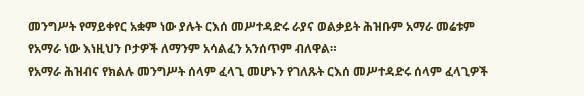መንግሥት የማይቀየር አቋም ነው ያሉት ርእሰ መሥተዳድሩ ራያና ወልቃይት ሕዝቡም አማራ መሬቱም የአማራ ነው እነዚህን ቦታዎች ለማንም አሳልፈን አንሰጥም ብለዋል።
የአማራ ሕዝብና የክልሉ መንግሥት ሰላም ፈላጊ መሆኑን የገለጹት ርእሰ መሥተዳድሩ ሰላም ፈላጊዎች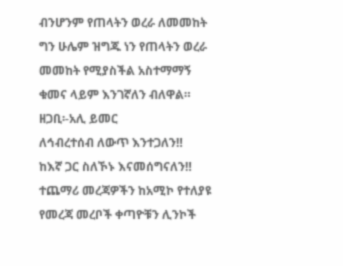ብንሆንም የጠላትን ወረራ ለመመከት ግን ሁሌም ዝግጁ ነን የጠላትን ወረራ መመከት የሚያስችል አስተማማኝ ቁመና ላይም እንገኛለን ብለዋል።
ዘጋቢ፡-አሊ ይመር
ለኅብረተሰብ ለውጥ እንተጋለን‼
ከእኛ ጋር ስለኾኑ እናመሰግናለን‼
ተጨማሪ መረጃዎችን ከአሚኮ የተለያዩ የመረጃ መረቦች ቀጣዮቹን ሊንኮች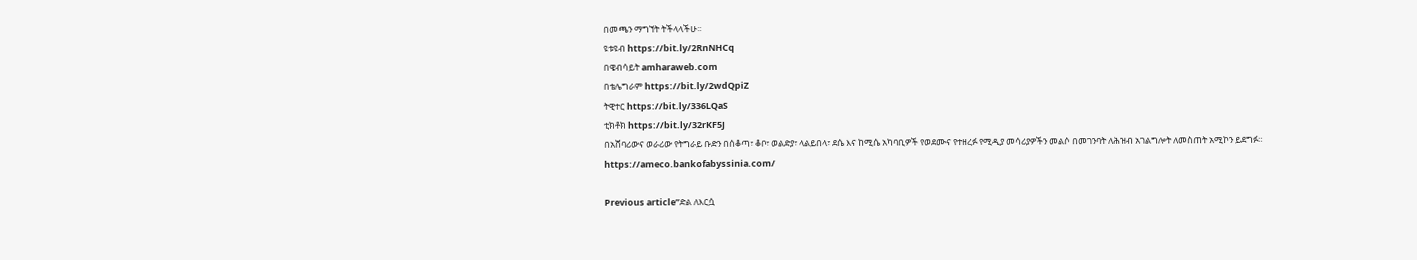በመጫን ማግኘት ትችላላችሁ፡፡
ዩቱዩብ https://bit.ly/2RnNHCq
በዌብሳይት amharaweb.com
በቴሌግራም https://bit.ly/2wdQpiZ
ትዊተር https://bit.ly/336LQaS
ቲክቶክ https://bit.ly/32rKF5J
በአሸባሪውና ወራሪው የትግራይ ቡድን በሰቆጣ፣ ቆቦ፣ ወልድያ፣ ላልይበላ፣ ደሴ እና ከሚሴ አካባቢዎች የወደሙና የተዘረፉ የሚዲያ መሳሪያዎችን መልሶ በመገንባት ለሕዝብ አገልግሎት ለመስጠት አሚኮን ይደግፉ።
https://ameco.bankofabyssinia.com/

Previous articleʺድል ለእርሷ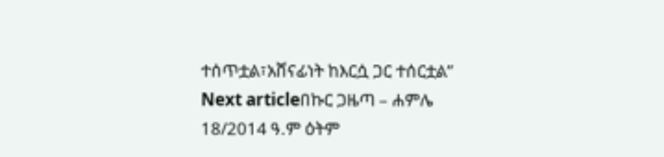ተሰጥቷል፣አሸናፊነት ከእርሷ ጋር ተሰርቷል”
Next articleበኩር ጋዜጣ – ሐምሌ 18/2014 ዓ.ም ዕትም